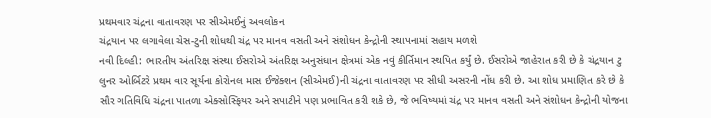પ્રથમવાર ચંદ્રના વાતાવરણ પર સીએમઈનું અવલોકન
ચંદ્રયાન પર લગાવેલા ચેસ-ટુની શોધથી ચંદ્ર પર માનવ વસતી અને સંશોધન કેન્દ્રોની સ્થાપનામાં સહાય મળશે
નવી દિલ્હી: ભારતીય અંતરિક્ષ સંસ્થા ઈસરોએ અંતરિક્ષ અનુસંધાન ક્ષેત્રમાં એક નવું કીર્તિમાન સ્થપિત કર્યું છે. ઈસરોએ જાહેરાત કરી છે કે ચંદ્રયાન ટુ લુનર ઓર્બિટરે પ્રથમ વાર સૂર્યના કોરોનલ માસ ઈજેક્શન (સીએમઈ)ની ચંદ્રના વાતાવરણ પર સીધી અસરની નોંધ કરી છે. આ શોધ પ્રમાણિત કરે છે કે સૌર ગતિવિધિ ચંદ્રના પાતળા એક્સોસ્ફિયર અને સપાટીને પણ પ્રભાવિત કરી શકે છે, જે ભવિષ્યમાં ચંદ્ર પર માનવ વસતી અને સંશોધન કેન્દ્રોની યોજના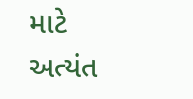માટે અત્યંત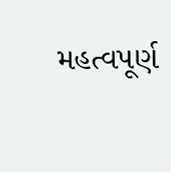મહત્વપૂર્ણ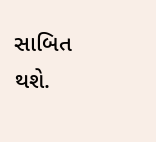સાબિત થશે.